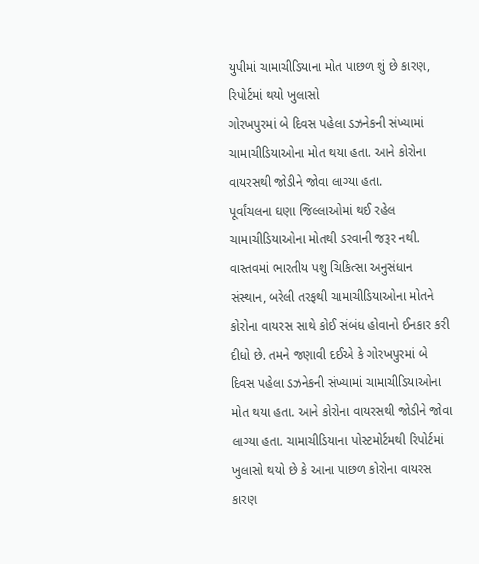યુપીમાં ચામાચીડિયાના મોત પાછળ શું છે કારણ, રિપોર્ટમાં થયો ખુલાસો
ગોરખપુરમાં બે દિવસ પહેલા ડઝનેકની સંખ્યામાં ચામાચીડિયાઓના મોત થયા હતા. આને કોરોના વાયરસથી જોડીને જોવા લાગ્યા હતા.
પૂર્વાંચલના ઘણા જિલ્લાઓમાં થઈ રહેલ ચામાચીડિયાઓના મોતથી ડરવાની જરૂર નથી. વાસ્તવમાં ભારતીય પશુ ચિકિત્સા અનુસંધાન સંસ્થાન, બરેલી તરફથી ચામાચીડિયાઓના મોતને કોરોના વાયરસ સાથે કોઈ સંબંધ હોવાનો ઈનકાર કરી દીધો છે. તમને જણાવી દઈએ કે ગોરખપુરમાં બે દિવસ પહેલા ડઝનેકની સંખ્યામાં ચામાચીડિયાઓના મોત થયા હતા. આને કોરોના વાયરસથી જોડીને જોવા લાગ્યા હતા. ચામાચીડિયાના પોસ્ટમોર્ટમથી રિપોર્ટમાં ખુલાસો થયો છે કે આના પાછળ કોરોના વાયરસ કારણ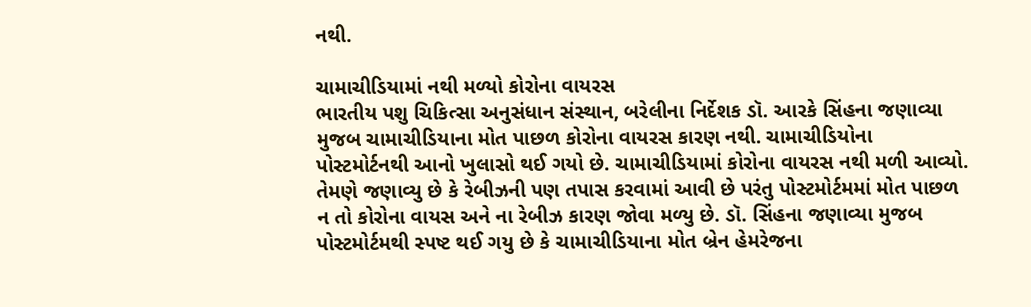નથી.

ચામાચીડિયામાં નથી મળ્યો કોરોના વાયરસ
ભારતીય પશુ ચિકિત્સા અનુસંધાન સંસ્થાન, બરેલીના નિર્દેશક ડૉ. આરકે સિંહના જણાવ્યા મુજબ ચામાચીડિયાના મોત પાછળ કોરોના વાયરસ કારણ નથી. ચામાચીડિયોના પોસ્ટમોર્ટનથી આનો ખુલાસો થઈ ગયો છે. ચામાચીડિયામાં કોરોના વાયરસ નથી મળી આવ્યો. તેમણે જણાવ્યુ છે કે રેબીઝની પણ તપાસ કરવામાં આવી છે પરંતુ પોસ્ટમોર્ટમમાં મોત પાછળ ન તો કોરોના વાયસ અને ના રેબીઝ કારણ જોવા મળ્યુ છે. ડૉ. સિંહના જણાવ્યા મુજબ પોસ્ટમોર્ટમથી સ્પષ્ટ થઈ ગયુ છે કે ચામાચીડિયાના મોત બ્રેન હેમરેજના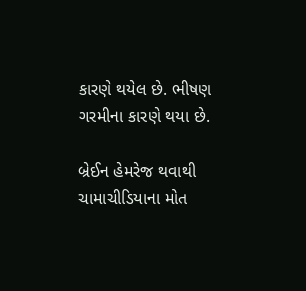કારણે થયેલ છે. ભીષણ ગરમીના કારણે થયા છે.

બ્રેઈન હેમરેજ થવાથી ચામાચીડિયાના મોત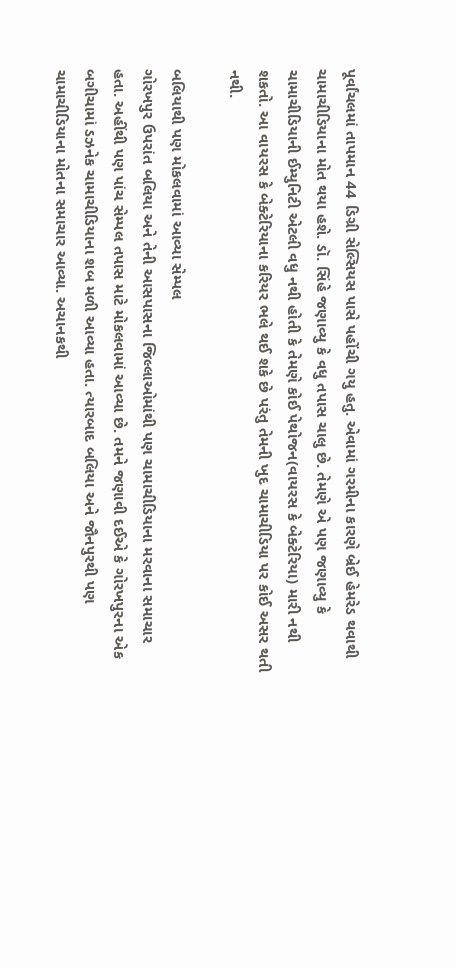પૂર્વાંચલમાં તાપમાન 44 ડિગ્રી સેલ્સિયસ પાસે પહોંચી ગયુ હતુ. એવામાં ગરમીના કારણે બ્રેઈ હેમરેડ થવાથી ચામાચીડિયાના મોત થયા હશે. ડૉ. સિંહે જણાવ્યુ કે વધુ તપાસ ચાલુ છે. તેમણે એ પણ જણાવ્યુ કે ચામાચીડિયાની ઈમ્યુનિટી એટલી વધુ નથી હોતી કે તેમણે કોઈ પેથોજન(વાયરસ કે બેક્ટેરિયા) મારી નથી શકતો. આ વાયરસ કે બેક્ટેરિયાના કરિયર ભલે થઈ શકે છે પરંતુ તેમની ખુદ ચામાચીડિયા પર કોઈ અસર થતી નથી.

બલિયાથી પણ મોકલવામાં આવ્યા સેમ્પલ
ગોરખપુર ઉપરાંત બલિયા અને તેની આસપાસના જિલ્લાઓમાંથી પણ ચામાચીડિયાના મરવાના સમાચાર હતા. અહીંથી પણ પાંચ સેમ્પલ તપાસ માટે મોકલવામાં આવ્યા છે. તમને જણાવી દઈએ કે ગોરખપુરના એક બગીચામાં ડઝનેક ચામાચીડિયાના શબ મળી આવ્યા હતા. ત્યારબાદ બલિયા અને જૌનપુરથી પણ ચામાચીડિયાના મોતના સમાચાર આવ્યા. અચાનકથી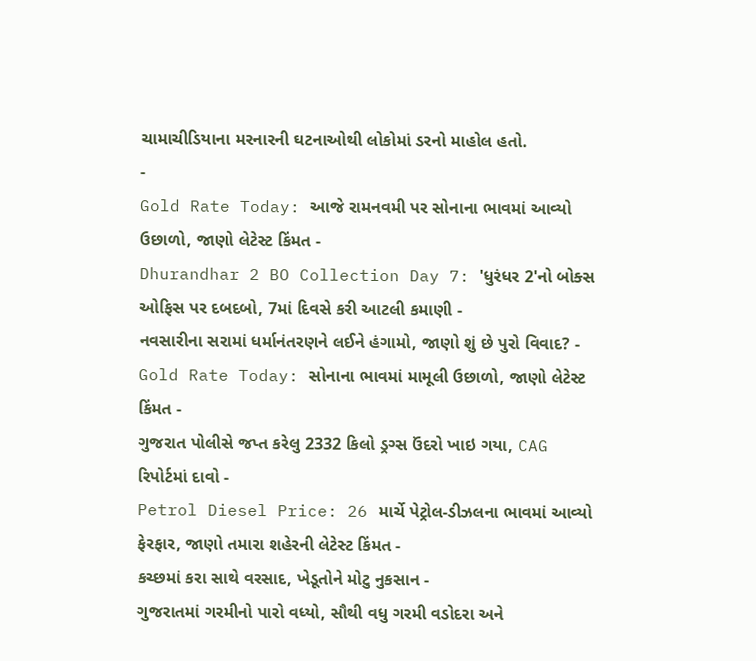ચામાચીડિયાના મરનારની ઘટનાઓથી લોકોમાં ડરનો માહોલ હતો.
-
Gold Rate Today: આજે રામનવમી પર સોનાના ભાવમાં આવ્યો ઉછાળો, જાણો લેટેસ્ટ કિંમત -
Dhurandhar 2 BO Collection Day 7: 'ધુરંધર 2'નો બોક્સ ઓફિસ પર દબદબો, 7માં દિવસે કરી આટલી કમાણી -
નવસારીના સરામાં ધર્માનંતરણને લઈને હંગામો, જાણો શું છે પુરો વિવાદ? -
Gold Rate Today: સોનાના ભાવમાં મામૂલી ઉછાળો, જાણો લેટેસ્ટ કિંમત -
ગુજરાત પોલીસે જપ્ત કરેલુ 2332 કિલો ડ્રગ્સ ઉંદરો ખાઇ ગયા, CAG રિપોર્ટમાં દાવો -
Petrol Diesel Price: 26 માર્ચે પેટ્રોલ-ડીઝલના ભાવમાં આવ્યો ફેરફાર, જાણો તમારા શહેરની લેટેસ્ટ કિંમત -
કચ્છમાં કરા સાથે વરસાદ, ખેડૂતોને મોટુ નુકસાન -
ગુજરાતમાં ગરમીનો પારો વધ્યો, સૌથી વધુ ગરમી વડોદરા અને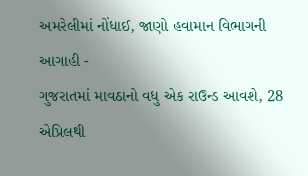અમરેલીમાં નોંધાઈ, જાણો હવામાન વિભાગની આગાહી -
ગુજરાતમાં માવઠાનો વધુ એક રાઉન્ડ આવશે, 28 એપ્રિલથી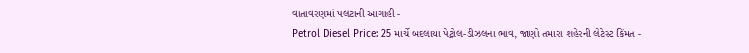વાતાવરણમાં પલટાની આગાહી -
Petrol Diesel Price: 25 માર્ચે બદલાયા પેટ્રોલ-ડીઝલના ભાવ, જાણો તમારા શહેરની લેટેસ્ટ કિંમત -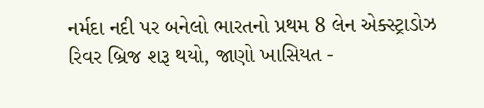નર્મદા નદી પર બનેલો ભારતનો પ્રથમ 8 લેન એક્સ્ટ્રાડોઝ રિવર બ્રિજ શરૂ થયો, જાણો ખાસિયત -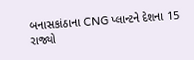બનાસકાંઠાના CNG પ્લાન્ટને દેશના 15 રાજ્યો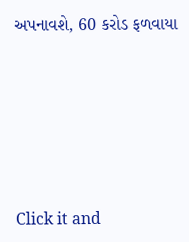અપનાવશે, 60 કરોડ ફળવાયા








Click it and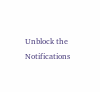Unblock the Notifications